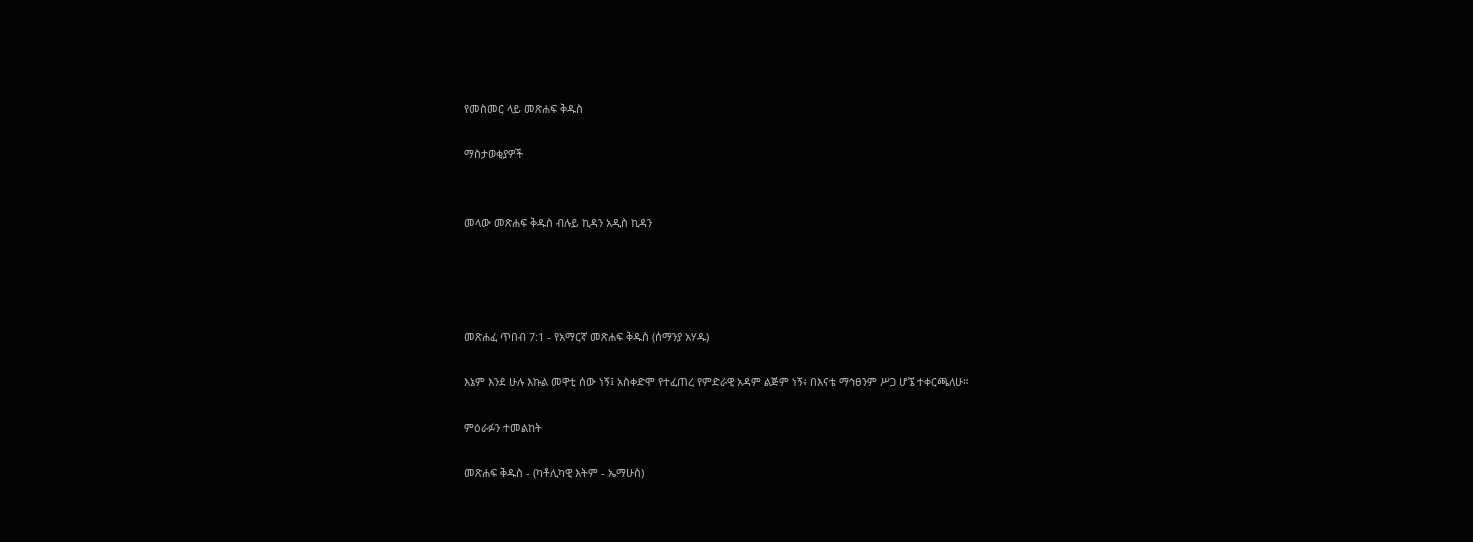የመስመር ላይ መጽሐፍ ቅዱስ

ማስታወቂያዎች


መላው መጽሐፍ ቅዱስ ብሉይ ኪዳን አዲስ ኪዳን




መጽሐፈ ጥበብ 7:1 - የአማርኛ መጽሐፍ ቅዱስ (ሰማንያ አሃዱ)

እኔም እንደ ሁሉ እኩል መዋቲ ሰው ነኝ፤ አስቀድሞ የተፈጠረ የምድራዊ አዳም ልጅም ነኝ፥ በእናቴ ማኅፀንም ሥጋ ሆኜ ተቀርጫለሁ።

ምዕራፉን ተመልከት

መጽሐፍ ቅዱስ - (ካቶሊካዊ እትም - ኤማሁስ)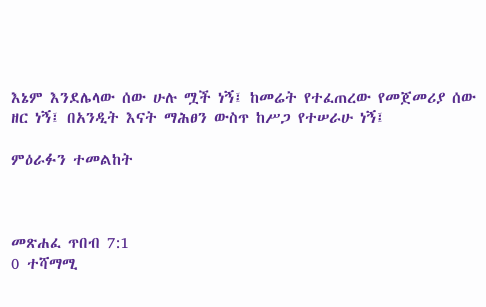እኔም እንደሌላው ሰው ሁሉ ሟች ነኝ፤ ከመሬት የተፈጠረው የመጀመሪያ ሰው ዘር ነኝ፤ በአንዲት እናት ማሕፀን ውስጥ ከሥጋ የተሠራሁ ነኝ፤

ምዕራፉን ተመልከት



መጽሐፈ ጥበብ 7:1
0 ተሻማሚ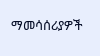ማመሳሰሪያዎች